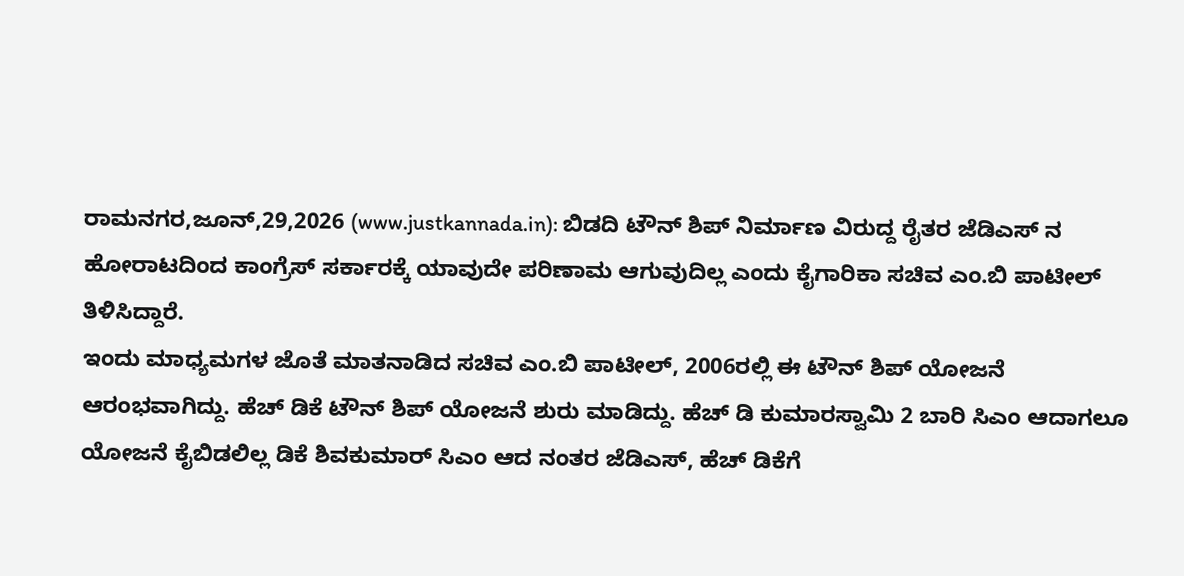ರಾಮನಗರ,ಜೂನ್,29,2026 (www.justkannada.in): ಬಿಡದಿ ಟೌನ್ ಶಿಪ್ ನಿರ್ಮಾಣ ವಿರುದ್ದ ರೈತರ ಜೆಡಿಎಸ್ ನ ಹೋರಾಟದಿಂದ ಕಾಂಗ್ರೆಸ್ ಸರ್ಕಾರಕ್ಕೆ ಯಾವುದೇ ಪರಿಣಾಮ ಆಗುವುದಿಲ್ಲ ಎಂದು ಕೈಗಾರಿಕಾ ಸಚಿವ ಎಂ.ಬಿ ಪಾಟೀಲ್ ತಿಳಿಸಿದ್ದಾರೆ.
ಇಂದು ಮಾಧ್ಯಮಗಳ ಜೊತೆ ಮಾತನಾಡಿದ ಸಚಿವ ಎಂ.ಬಿ ಪಾಟೀಲ್, 2006ರಲ್ಲಿ ಈ ಟೌನ್ ಶಿಪ್ ಯೋಜನೆ ಆರಂಭವಾಗಿದ್ದು. ಹೆಚ್ ಡಿಕೆ ಟೌನ್ ಶಿಪ್ ಯೋಜನೆ ಶುರು ಮಾಡಿದ್ದು. ಹೆಚ್ ಡಿ ಕುಮಾರಸ್ವಾಮಿ 2 ಬಾರಿ ಸಿಎಂ ಆದಾಗಲೂ ಯೋಜನೆ ಕೈಬಿಡಲಿಲ್ಲ ಡಿಕೆ ಶಿವಕುಮಾರ್ ಸಿಎಂ ಆದ ನಂತರ ಜೆಡಿಎಸ್, ಹೆಚ್ ಡಿಕೆಗೆ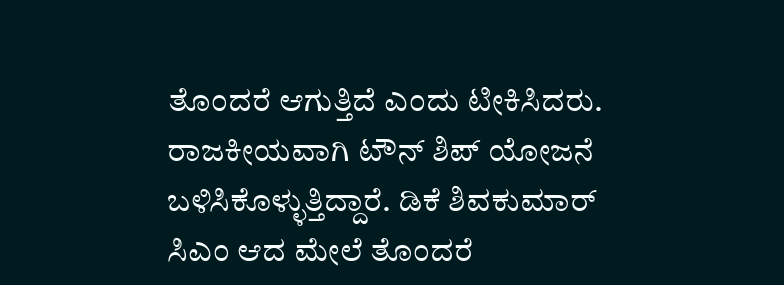ತೊಂದರೆ ಆಗುತ್ತಿದೆ ಎಂದು ಟೀಕಿಸಿದರು.
ರಾಜಕೀಯವಾಗಿ ಟೌನ್ ಶಿಪ್ ಯೋಜನೆ ಬಳಿಸಿಕೊಳ್ಳುತ್ತಿದ್ದಾರೆ. ಡಿಕೆ ಶಿವಕುಮಾರ್ ಸಿಎಂ ಆದ ಮೇಲೆ ತೊಂದರೆ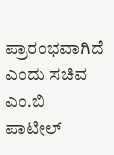ಪ್ರಾರಂಭವಾಗಿದೆ ಎಂದು ಸಚಿವ ಎಂ.ಬಿ ಪಾಟೀಲ್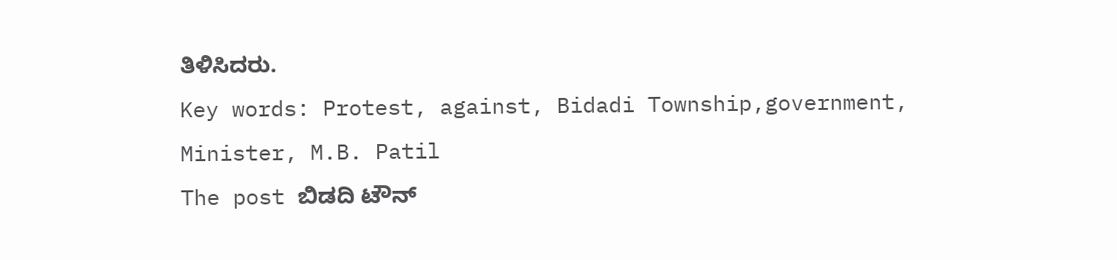ತಿಳಿಸಿದರು.
Key words: Protest, against, Bidadi Township,government, Minister, M.B. Patil
The post ಬಿಡದಿ ಟೌನ್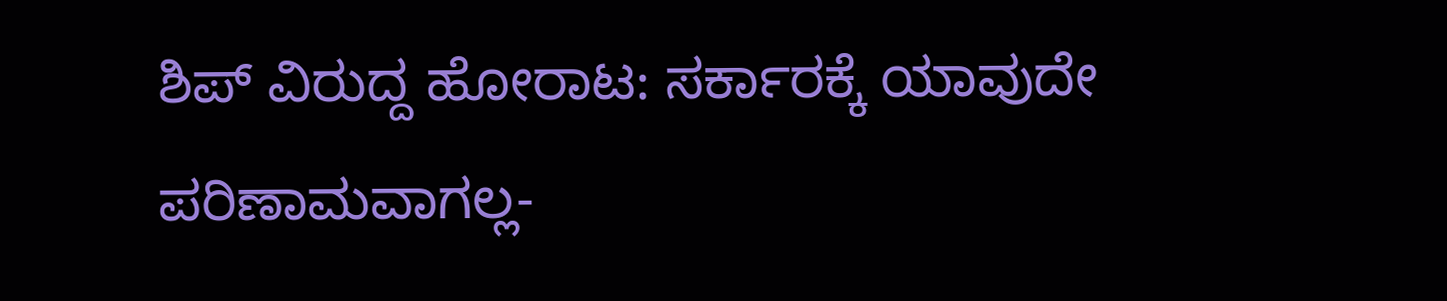ಶಿಪ್ ವಿರುದ್ದ ಹೋರಾಟ: ಸರ್ಕಾರಕ್ಕೆ ಯಾವುದೇ ಪರಿಣಾಮವಾಗಲ್ಲ-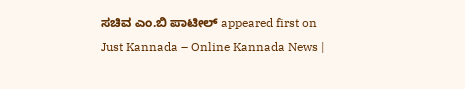ಸಚಿವ ಎಂ.ಬಿ ಪಾಟೀಲ್ appeared first on Just Kannada – Online Kannada News |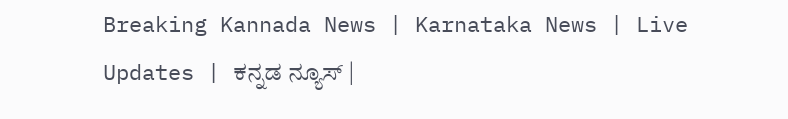Breaking Kannada News | Karnataka News | Live Updates | ಕನ್ನಡ ನ್ಯೂಸ್ |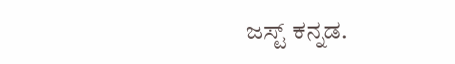ಜಸ್ಟ್ ಕನ್ನಡ.